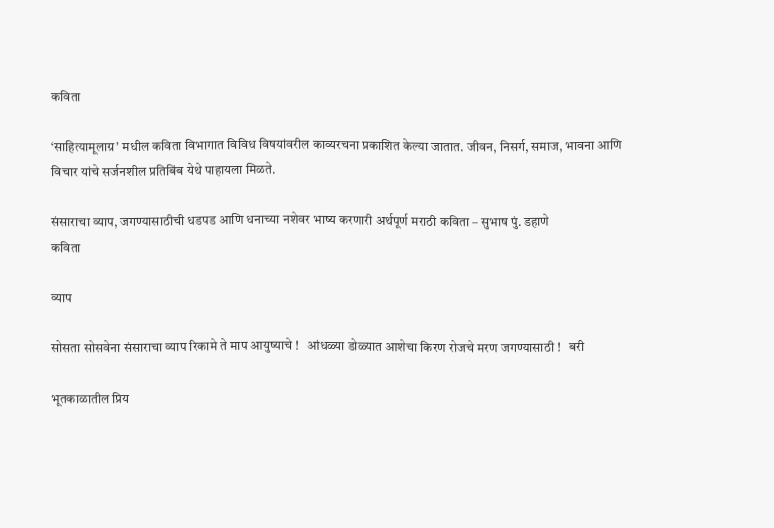कविता

‘साहित्यामूलाग्र’ मधील कविता विभागात विविध विषयांवरील काव्यरचना प्रकाशित केल्या जातात. जीवन, निसर्ग, समाज, भावना आणि विचार यांचे सर्जनशील प्रतिबिंब येथे पाहायला मिळते.

संसाराचा व्याप, जगण्यासाठीची धडपड आणि धनाच्या नशेवर भाष्य करणारी अर्थपूर्ण मराठी कविता – सुभाष पुं. डहाणे
कविता

व्याप

सोसता सोसवेना संसाराचा व्याप रिकामे ते माप आयुष्याचे !   आंधळ्या डोळ्यात आशेचा किरण रोजचे मरण जगण्यासाठी !   बरी

भूतकाळातील प्रिय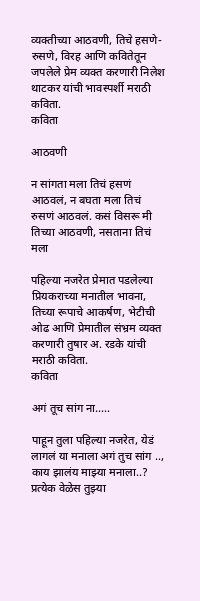व्यक्तीच्या आठवणी, तिचे हसणे-रुसणे, विरह आणि कवितेतून जपलेले प्रेम व्यक्त करणारी निलेश थाटकर यांची भावस्पर्शी मराठी कविता.
कविता

आठवणी

न सांगता मला तिचं हसणं आठवलं, न बघता मला तिचं रुसणं आठवलं. कसं विसरू मी तिच्या आठवणी, नसताना तिचं मला

पहिल्या नजरेत प्रेमात पडलेल्या प्रियकराच्या मनातील भावना, तिच्या रूपाचे आकर्षण, भेटीची ओढ आणि प्रेमातील संभ्रम व्यक्त करणारी तुषार अ. रडके यांची मराठी कविता.
कविता

अगं तूच सांग ना…..

पाहून तुला पहिल्या नजरेत, येडं लागलं या मनाला अगं तुच सांग .., काय झालंय माझ्या मनाला..?   प्रत्येक वेळेस तुझ्या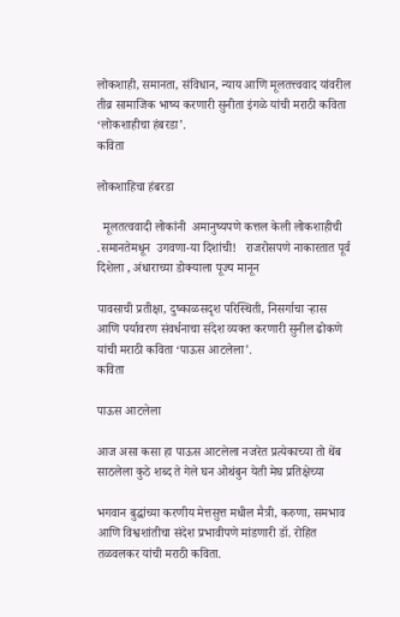लोकशाही, समानता, संविधान, न्याय आणि मूलतत्त्ववाद यांवरील तीव्र सामाजिक भाष्य करणारी सुनीता इंगळे यांची मराठी कविता ‘लोकशाहीचा हंबरडा’.
कविता

लोकशाहिचा हंबरडा

  मूलतत्ववादी लोकांनी  अमानुष्यपणे कत्तल केली लोकशाहीची .समानतेमधून  उगवणा-या दिशांची‌!   राजरोसपणे नाकारतात पूर्व दिशेला , अंधाराच्या डोक्याला पूज्य मानून

पावसाची प्रतीक्षा, दुष्काळसदृश परिस्थिती, निसर्गाचा ऱ्हास आणि पर्यावरण संवर्धनाचा संदेश व्यक्त करणारी सुनील ढोकणे यांची मराठी कविता ‘पाऊस आटलेला’.
कविता

पाऊस आटलेला

आज असा कसा हा पाऊस आटलेला नजरेत प्रत्येकाच्या तो थेंब साठलेला कुठे शब्द ते गेले घन ओथंबुन येती मेघ प्रतिक्षेच्या

भगवान बुद्धांच्या करणीय मेत्तसुत्त मधील मैत्री, करुणा, समभाव आणि विश्वशांतीचा संदेश प्रभावीपणे मांडणारी डॉ. रोहित तळवलकर यांची मराठी कविता.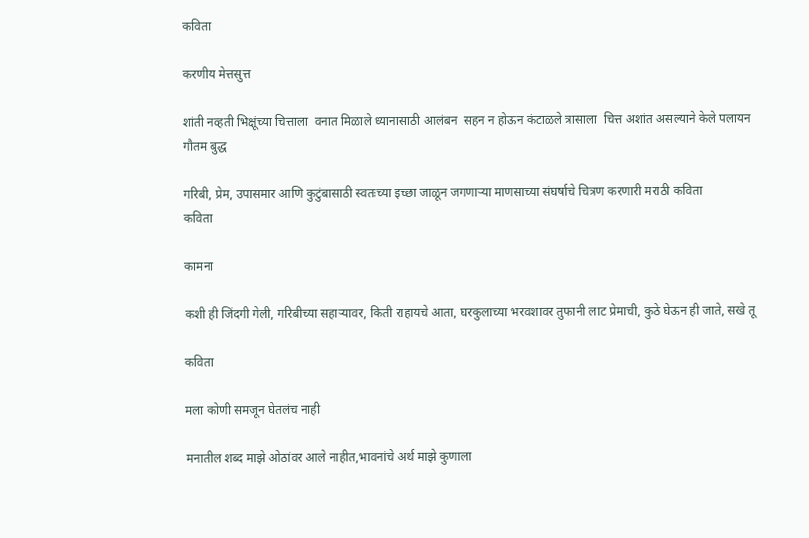कविता

करणीय मेत्तसुत्त

शांती नव्हती भिक्षूंच्या चित्ताला  वनात मिळाले ध्यानासाठी आलंबन  सहन न होऊन कंटाळले त्रासाला  चित्त अशांत असल्याने केले पलायन गौतम बुद्ध

गरिबी, प्रेम, उपासमार आणि कुटुंबासाठी स्वतःच्या इच्छा जाळून जगणाऱ्या माणसाच्या संघर्षाचे चित्रण करणारी मराठी कविता
कविता

कामना

कशी ही जिंदगी गेली, गरिबीच्या सहाऱ्यावर, किती राहायचे आता, घरकुलाच्या भरवशावर तुफानी लाट प्रेमाची, कुठे घेऊन ही जाते, सखे तू

कविता

मला कोणी समजून घेतलंच नाही

मनातील शब्द माझे ओठांवर आले नाहीत,भावनांचे अर्थ माझे कुणाला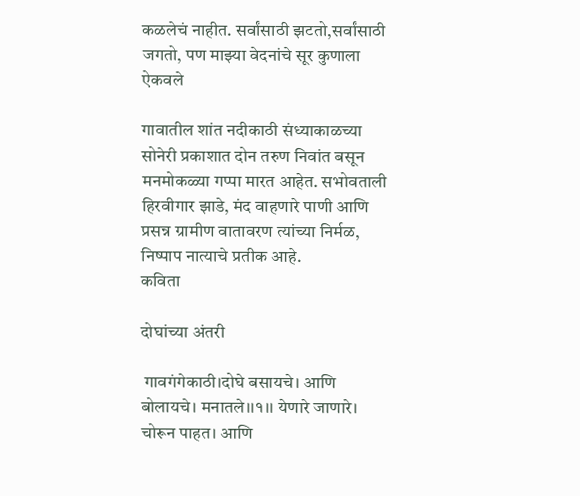कळलेचं नाहीत. सर्वांसाठी झटतो,सर्वांसाठी जगतो, पण माझ्या वेदनांचे सूर कुणाला ऐकवले

गावातील शांत नदीकाठी संध्याकाळच्या सोनेरी प्रकाशात दोन तरुण निवांत बसून मनमोकळ्या गप्पा मारत आहेत. सभोवताली हिरवीगार झाडे, मंद वाहणारे पाणी आणि प्रसन्न ग्रामीण वातावरण त्यांच्या निर्मळ, निष्पाप नात्याचे प्रतीक आहे.
कविता

दोघांच्या अंतरी

 गावगंगेकाठी।दोघे बसायचे। आणि बोलायचे। मनातले।।१।। येणारे जाणारे। चोरून पाहत। आणि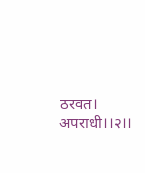ठरवत। अपराधी।।२।।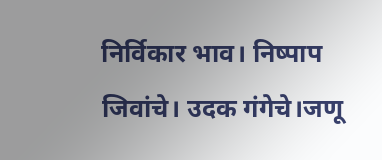निर्विकार भाव। निष्पाप जिवांचे। उदक गंगेचे।जणू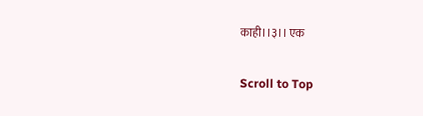काही।।३।। एक

Scroll to Top